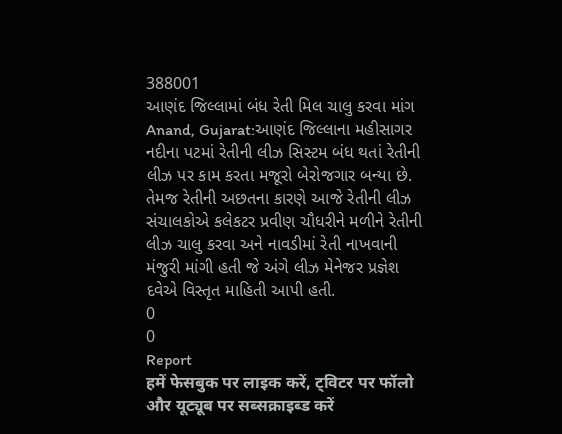388001
આણંદ જિલ્લામાં બંધ રેતી મિલ ચાલુ કરવા માંગ
Anand, Gujarat:આણંદ જિલ્લાના મહીસાગર નદીના પટમાં રેતીની લીઝ સિસ્ટમ બંધ થતાં રેતીની લીઝ પર કામ કરતા મજૂરો બેરોજગાર બન્યા છે. તેમજ રેતીની અછતના કારણે આજે રેતીની લીઝ સંચાલકોએ કલેકટર પ્રવીણ ચૌધરીને મળીને રેતીની લીઝ ચાલુ કરવા અને નાવડીમાં રેતી નાખવાની મંજુરી માંગી હતી જે અંગે લીઝ મેનેજર પ્રજ્ઞેશ દવેએ વિસ્તૃત માહિતી આપી હતી.
0
0
Report
हमें फेसबुक पर लाइक करें, ट्विटर पर फॉलो और यूट्यूब पर सब्सक्राइब्ड करें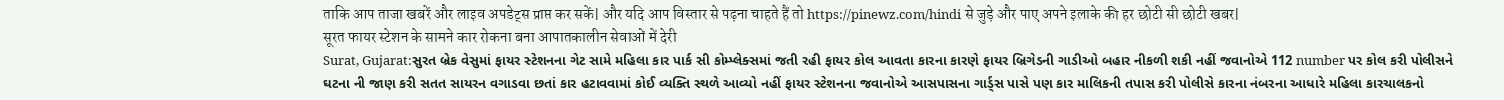ताकि आप ताजा खबरें और लाइव अपडेट्स प्राप्त कर सकें| और यदि आप विस्तार से पढ़ना चाहते हैं तो https://pinewz.com/hindi से जुड़े और पाए अपने इलाके की हर छोटी सी छोटी खबर|
सूरत फायर स्टेशन के सामने कार रोकना बना आपातकालीन सेवाओं में देरी
Surat, Gujarat:સુરત બ્રેક વેસુમાં ફાયર સ્ટેશનના ગેટ સામે મહિલા કાર પાર્ક સી કોમ્પ્લેક્સમાં જતી રહી ફાયર કોલ આવતા કારના કારણે ફાયર બ્રિગેડની ગાડીઓ બહાર નીકળી શકી નહીં જવાનોએ 112 number પર કોલ કરી પોલીસને ઘટના ની જાણ કરી સતત સાયરન વગાડવા છતાં કાર હટાવવામાં કોઈ વ્યક્તિ સ્થળે આવ્યો નહીં ફાયર સ્ટેશનના જવાનોએ આસપાસના ગાર્ડ્સ પાસે પણ કાર માલિકની તપાસ કરી પોલીસે કારના નંબરના આધારે મહિલા કારચાલકનો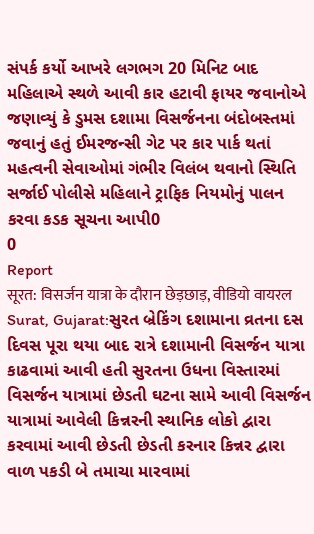સંપર્ક કર્યો આખરે લગભગ 20 મિનિટ બાદ મહિલાએ સ્થળે આવી કાર હટાવી ફાયર જવાનોએ જણાવ્યું કે ડુમસ દશામા વિસર્જનના બંદોબસ્તમાં જવાનું હતું ઈમરજન્સી ગેટ પર કાર પાર્ક થતાં મહત્વની સેવાઓમાં ગંભીર વિલંબ થવાનો સ્થિતિ સર્જાઈ પોલીસે મહિલાને ટ્રાફિક નિયમોનું પાલન કરવા કડક સૂચના આપી0
0
Report
सूरत: विसर्जन यात्रा के दौरान छेड़छाड़, वीडियो वायरल
Surat, Gujarat:સુરત બ્રેકિંગ દશામાના વ્રતના દસ દિવસ પૂરા થયા બાદ રાત્રે દશામાની વિસર્જન યાત્રા કાઢવામાં આવી હતી સુરતના ઉધના વિસ્તારમાં વિસર્જન યાત્રામાં છેડતી ઘટના સામે આવી વિસર્જન યાત્રામાં આવેલી કિન્નરની સ્થાનિક લોકો દ્વારા કરવામાં આવી છેડતી છેડતી કરનાર કિન્નર દ્વારા વાળ પકડી બે તમાચા મારવામાં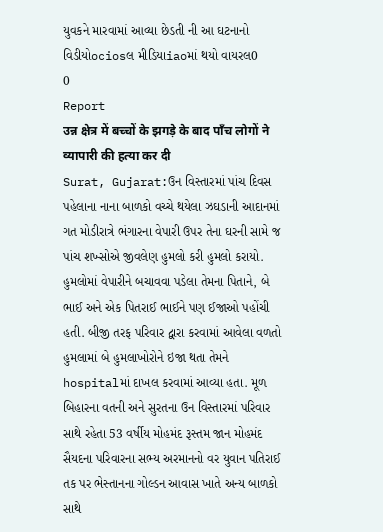યુવકને મારવામાં આવ્યા છેડતી ની આ ઘટનાનો વિડીયોociosલ મીડિયાiaoમાં થયો વાયરલ0
0
Report
उन्न क्षेत्र में बच्चों के झगड़े के बाद पाँच लोगों ने व्यापारी की हत्या कर दी
Surat, Gujarat:ઉન વિસ્તારમાં પાંચ દિવસ પહેલાના નાના બાળકો વચ્ચે થયેલા ઝઘડાની આદાનમાં ગત મોડીરાત્રે ભંગારના વેપારી ઉપર તેના ઘરની સામે જ પાંચ શખ્સોએ જીવલેણ હુમલો કરી હુમલો કરાયો. હુમલોમાં વેપારીને બચાવવા પડેલા તેમના પિતાને, બે ભાઈ અને એક પિતરાઈ ભાઈને પણ ઈજાઓ પહોંચી હતી. બીજી તરફ પરિવાર દ્વારા કરવામાં આવેલા વળતો હુમલામાં બે હુમલાખોરોને ઇજા થતા તેમને hospitalમાં દાખલ કરવામાં આવ્યા હતા. મૂળ બિહારના વતની અને સુરતના ઉન વિસ્તારમાં પરિવાર સાથે રહેતા 53 વર્ષીય મોહમંદ રૂસ્તમ જાન મોહમંદ સૈયદના પરિવારના સભ્ય અરમાનનો વર યુવાન પતિરાઈ તક પર ભેસ્તાનના ગોલ્ડન આવાસ ખાતે અન્ય બાળકો સાથે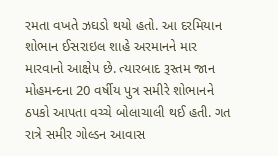રમતા વખતે ઝઘડો થયો હતો. આ દરમિયાન શોભાન ઈસરાઇલ શાહે અરમાનને માર મારવાનો આક્ષેપ છે. ત્યારબાદ રૂસ્તમ જાન મોહમન્દના 20 વર્ષીય પુત્ર સમીરે શોભાનને ઠપકો આપતા વચ્ચે બોલાચાલી થઈ હતી. ગત રાત્રે સમીર ગોલ્ડન આવાસ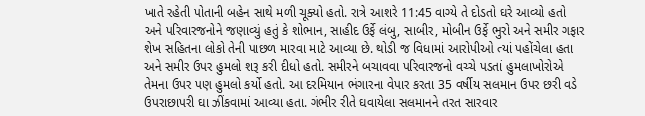ખાતે રહેતી પોતાની બહેન સાથે મળી ચૂક્યો હતો. રાત્રે આશરે 11:45 વાગ્યે તે દોડતો ઘરે આવ્યો હતો અને પરિવારજનોને જણાવ્યું હતું કે શોભાન, સાહીદ ઉર્ફે લંબુ, સાબીર, મોબીન ઉર્ફે ભુરો અને સમીર ગફાર શેખ સહિતના લોકો તેની પાછળ મારવા માટે આવ્યા છે. થોડી જ વિધામાં આરોપીઓ ત્યાં પહોંચેલા હતા અને સમીર ઉપર હુમલો શરૂ કરી દીધો હતો. સમીરને બચાવવા પરિવારજનો વચ્ચે પડતાં હુમલાખોરોએ તેમના ઉપર પણ હુમલો કર્યો હતો. આ દરમિયાન ભંગારના વેપાર કરતા 35 વર્ષીય સલમાન ઉપર છરી વડે ઉપરાછાપરી ઘા ઝીંકવામાં આવ્યા હતા. ગંભીર રીતે ઘવાયેલા સલમાનને તરત સારવાર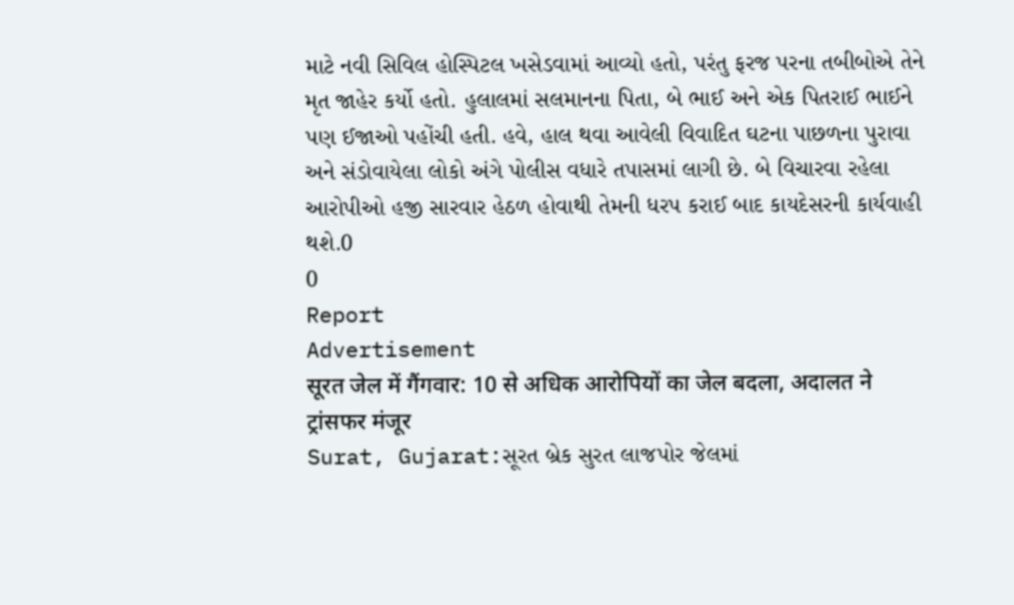માટે નવી સિવિલ હોસ્પિટલ ખસેડવામાં આવ્યો હતો, પરંતુ ફરજ પરના તબીબોએ તેને મૃત જાહેર કર્યો હતો. હુલાલમાં સલમાનના પિતા, બે ભાઈ અને એક પિતરાઈ ભાઈને પણ ઈજાઓ પહોંચી હતી. હવે, હાલ થવા આવેલી વિવાદિત ઘટના પાછળના પુરાવા અને સંડોવાયેલા લોકો અંગે પોલીસ વધારે તપાસમાં લાગી છે. બે વિચારવા રહેલા આરોપીઓ હજી સારવાર હેઠળ હોવાથી તેમની ધરપ કરાઈ બાદ કાયદેસરની કાર્યવાહી થશે.0
0
Report
Advertisement
सूरत जेल में गैंगवार: 10 से अधिक आरोपियों का जेल बदला, अदालत ने ट्रांसफर मंजूर
Surat, Gujarat:સૂરત બ્રેક સુરત લાજપોર જેલમાં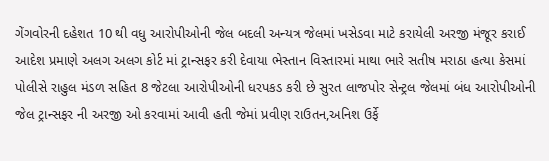ગેંગવોરની દહેશત 10 થી વધુ આરોપીઓની જેલ બદલી અન્યત્ર જેલમાં ખસેડવા માટે કરાયેલી અરજી મંજૂર કરાઈ આદેશ પ્રમાણે અલગ અલગ કોર્ટ માં ટ્રાન્સફર કરી દેવાયા ભેસ્તાન વિસ્તારમાં માથા ભારે સતીષ મરાઠા હત્યા કેસમાં પોલીસે રાહુલ મંડળ સહિત 8 જેટલા આરોપીઓની ધરપકડ કરી છે સુરત લાજપોર સેન્ટ્રલ જેલમાં બંધ આરોપીઓની જેલ ટ્રાન્સફર ની અરજી ઓ કરવામાં આવી હતી જેમાં પ્રવીણ રાઉતન,અનિશ ઉર્ફે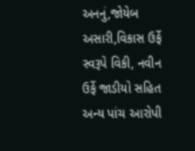અનનું,જોયેબ અસારી,વિકાસ ઉર્ફે સ્વરૂપે વિકી, નવીન ઉર્ફે જાડીયો સહિત અન્ય પાંચ આરોપી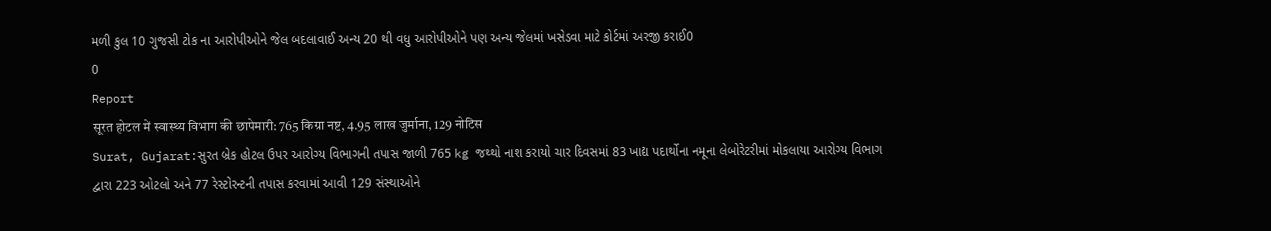મળી કુલ 10 ગુજસી ટોક ના આરોપીઓને જેલ બદલાવાઈ અન્ય 20 થી વધુ આરોપીઓને પણ અન્ય જેલમાં ખસેડવા માટે કોર્ટમાં અરજી કરાઈ0
0
Report
सूरत होटल में स्वास्थ्य विभाग की छापेमारी: 765 किग्रा नष्ट, 4.95 लाख जुर्माना, 129 नोटिस
Surat, Gujarat:સુરત બ્રેક હોટલ ઉપર આરોગ્ય વિભાગની તપાસ જાળી 765 kg જથ્થો નાશ કરાયો ચાર દિવસમાં 83 ખાદ્ય પદાર્થોના નમૂના લેબોરેટરીમાં મોકલાયા આરોગ્ય વિભાગ દ્વારા 223 ઓટલો અને 77 રેસ્ટોરન્ટની તપાસ કરવામાં આવી 129 સંસ્થાઓને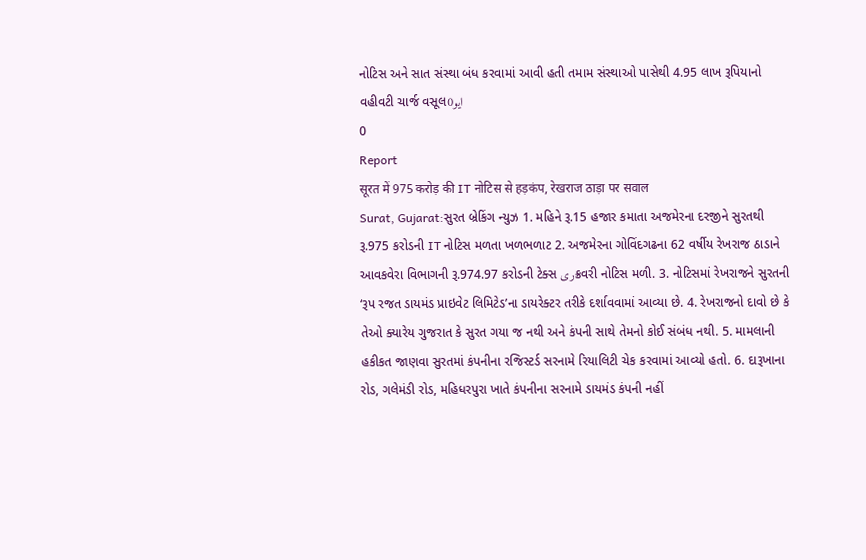નોટિસ અને સાત સંસ્થા બંધ કરવામાં આવી હતી તમામ સંસ્થાઓ પાસેથી 4.95 લાખ રૂપિયાનો વહીવટી ચાર્જ વસૂલايو0
0
Report
सूरत में 975 करोड़ की IT नोटिस से हड़कंप, रेखराज ठाड़ा पर सवाल
Surat, Gujarat:સુરત બ્રેકિંગ ન્યુઝ 1. મહિને રૂ.15 હજાર કમાતા અજમેરના દરજીને સુરતથી રૂ.975 કરોડની IT નોટિસ મળતા ખળભળાટ 2. અજમેરના ગોવિંદગઢના 62 વર્ષીય રેખરાજ ઠાડાને આવકવેરા વિભાગની રૂ.974.97 કરોડની ટેક્સ ریક્રવરી નોટિસ મળી. 3. નોટિસમાં રેખરાજને સુરતની ‘રૂપ રજત ડાયમંડ પ્રાઇવેટ લિમિટેડ’ના ડાયરેક્ટર તરીકે દર્શાવવામાં આવ્યા છે. 4. રેખરાજનો દાવો છે કે તેઓ ક્યારેય ગુજરાત કે સુરત ગયા જ નથી અને કંપની સાથે તેમનો કોઈ સંબંધ નથી. 5. મામલાની હકીકત જાણવા સુરતમાં કંપનીના રજિસ્ટર્ડ સરનામે રિયાલિટી ચેક કરવામાં આવ્યો હતો. 6. દારૂખાના રોડ, ગલેમંડી રોડ, મહિધરપુરા ખાતે કંપનીના સરનામે ડાયમંડ કંપની નહીં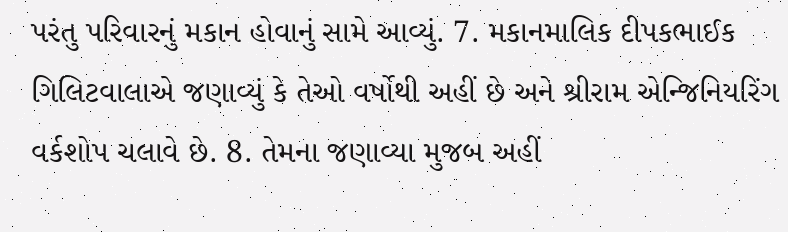પરંતુ પરિવારનું મકાન હોવાનું સામે આવ્યું. 7. મકાનમાલિક દીપકભાઈક ગિલિટવાલાએ જણાવ્યું કે તેઓ વર્ષોથી અહીં છે અને શ્રીરામ એન્જિનિયરિંગ વર્કશોપ ચલાવે છે. 8. તેમના જણાવ્યા મુજબ અહીં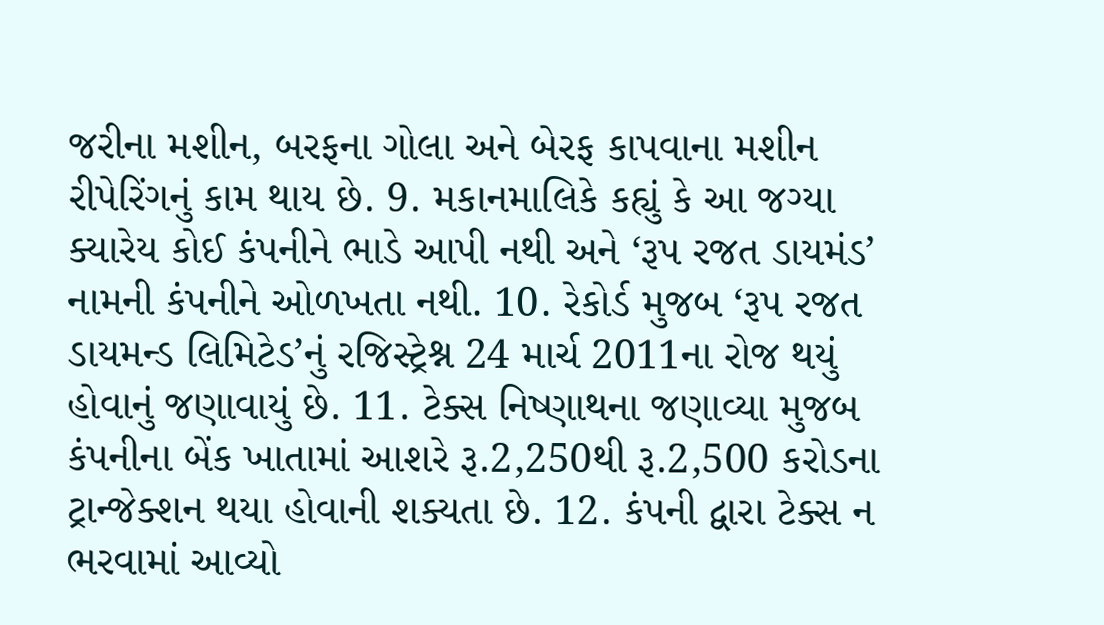જરીના મશીન, બરફના ગોલા અને બેરફ કાપવાના મશીન રીપેરિંગનું કામ થાય છે. 9. મકાનમાલિકે કહ્યું કે આ જગ્યા ક્યારેય કોઈ કંપનીને ભાડે આપી નથી અને ‘રૂપ રજત ડાયમંડ’ નામની કંપનીને ઓળખતા નથી. 10. રેકોર્ડ મુજબ ‘રૂપ રજત ડાયમન્ડ લિમિટેડ’નું રજિસ્ટ્રેશ્ન 24 માર્ચ 2011ના રોજ થયું હોવાનું જણાવાયું છે. 11. ટેક્સ નિષ્ણાથના જણાવ્યા મુજબ કંપનીના બેંક ખાતામાં આશરે રૂ.2,250થી રૂ.2,500 કરોડના ટ્રાન્જેક્શન થયા હોવાની શક્યતા છે. 12. કંપની દ્વારા ટેક્સ ન ભરવામાં આવ્યો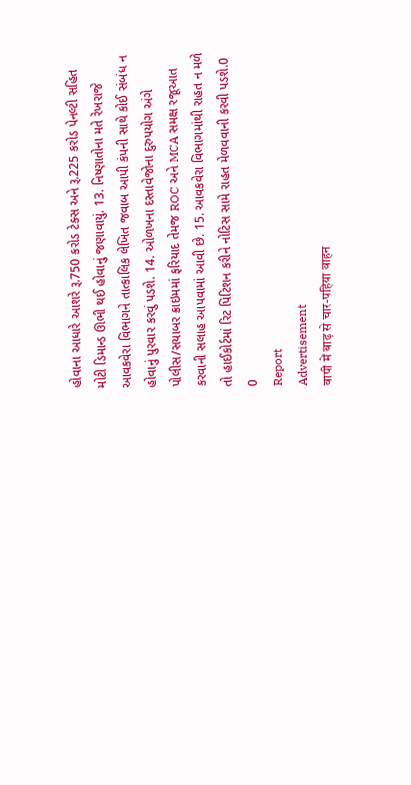હોવાના આધારે આશરે રૂ.750 કરોડ ટેક્સ અને રૂ.225 કરોડ પેનલ્ટી સહિત મોટી ડિમાન્ડ ઊભી થઈ હોવાનું જણાવાયું. 13. નિષ્ણાતોના મતે રેખરાજે આવકવેરા વિભાગને તાત્કાલિક લેખિત જવાબ આપી કંપની સાથે કોઈ સંબંધ ન હોવાનું પુરવાર કરવું પડશે. 14. ઓળખના દસ્તાવેજોના દુરુપયોગ અંગે પોલીસ/સયાબર ક્રાઇમમાં ફરિયાદ તેમજ ROC અને MCA સમક્ષ રજૂઆત કરવાની સલાહ આપવામાં આવી છે. 15. આવકવેરા વિભાગમાંથી રાહત ન મળે તો હાઈકોર્ટમાં રિટ પિટિશન કરીને નોટિસ સામે રાહત મેળવવાની કરવી પડશે.0
0
Report
Advertisement
वापी में बाढ़ से चार-पहिया वाहन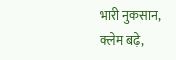भारी नुकसान, क्लेम बढ़े,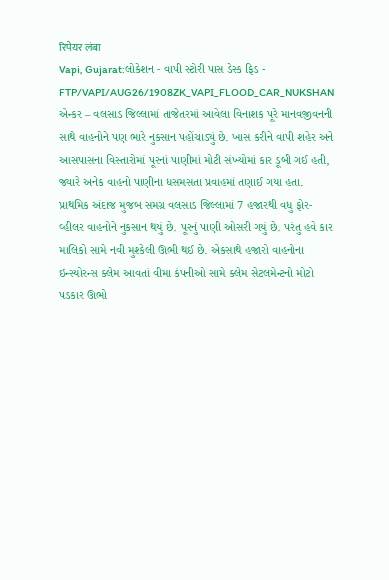रिपेयर लंबा
Vapi, Gujarat:લોકેશન - વાપી સ્ટોરી પાસ ડેસ્ક ફિડ - FTP/VAPI/AUG26/1908ZK_VAPI_FLOOD_CAR_NUKSHAN એન્કર – વલસાડ જિલ્લામાં તાજેતરમાં આવેલા વિનાશક પૂરે માનવજીવનની સાથે વાહનોને પણ ભારે નુકસાન પહોંચાડ્યું છે. ખાસ કરીને વાપી શહેર અને આસપાસના વિસ્તારોમાં પૂરનાં પાણીમાં મોટી સંખ્યોમાં કાર ડૂબી ગઈ હતી, જ્યારે અનેક વાહનો પાણીના ધસમસતા પ્રવાહમાં તણાઈ ગયા હતા. પ્રાથમિક અંદાજ મુજબ સમગ્ર વલસાડ જિલ્લામાં 7 હજારથી વધુ ફોર-વ્હીલર વાહનોને નુકસાન થયું છે. પૂરનું પાણી ઓસરી ગયું છે. પરંતુ હવે કાર માલિકો સામે નવી મુશ્કેલી ઊભી થઈ છે. એકસાથે હજારો વાહનોના ઇન્સ્યોરન્સ ક્લેમ આવતાં વીમા કંપનીઓ સામે ક્લેમ સેટલમેન્ટનો મોટો પડકાર ઊભો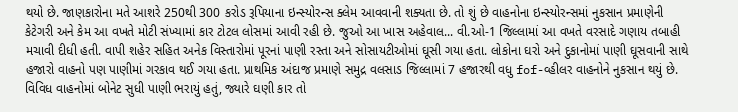થયો છે. જાણકારોના મતે આશરે 250થી 300 કરોડ રૂપિયાના ઇન્સ્યોરન્સ ક્લેમ આવવાની શક્યતા છે. તો શું છે વાહનોના ઇન્સ્યોરન્સમાં નુકસાન પ્રમાણેની કેટેગરી અને કેમ આ વખતે મોટી સંખ્યામાં કાર ટોટલ લોસમાં આવી રહી છે. જુઓ આ ખાસ અહેવાલ... વી.ઓ-1 જિલ્લામાં આ વખતે વરસાદે ગણાય તબાહી મચાવી દીધી હતી. વાપી શહેર સહિત અનેક વિસ્તારોમાં પૂરનાં પાણી રસ્તા અને સોસાયટીઓમાં ઘૂસી ગયા હતા. લોકોના ઘરો અને દુકાનોમાં પાણી ઘૂસવાની સાથે હજારો વાહનો પણ પાણીમાં ગરકાવ થઈ ગયા હતા. પ્રાથમિક અંદાજ પ્રમાણે સમુદ્ર વલસાડ જિલ્લામાં 7 હજારથી વધુ fof-વ્હીલર વાહનોને નુકસાન થયું છે. વિવિધ વાહનોમાં બોનેટ સુધી પાણી ભરાયું હતું, જ્યારે ઘણી કાર તો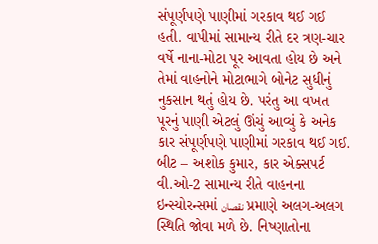સંપૂર્ણપણે પાણીમાં ગરકાવ થઈ ગઈ હતી. વાપીમાં સામાન્ય રીતે દર ત્રણ-ચાર વર્ષે નાના-મોટા પૂર આવતા હોય છે અને તેમાં વાહનોને મોટાભાગે બોનેટ સુધીનું નુકસાન થતું હોય છે. પરંતુ આ વખત પૂરનું પાણી એટલું ઊંચું આવ્યું કે અનેક કાર સંપૂર્ણપણે પાણીમાં ગરકાવ થઈ ગઈ. બીટ – અશોક કુમાર, કાર એક્સપર્ટ વી.ઓ-2 સામાન્ય રીતે વાહનના ઇન્સ્યોરન્સમાં نقصان પ્રમાણે અલગ-અલગ સ્થિતિ જોવા મળે છે. નિષ્ણાતોના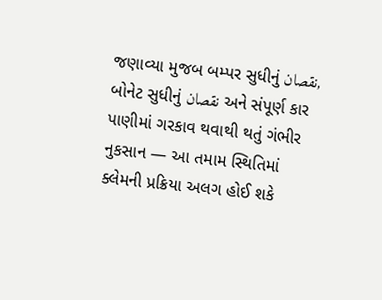જણાવ્યા મુજબ બમ્પર સુધીનું نقصان, બોનેટ સુધીનું نقصان અને સંપૂર્ણ કાર પાણીમાં ગરકાવ થવાથી થતું ગંભીર નુકસાન — આ તમામ સ્થિતિમાં ક્લેમની પ્રક્રિયા અલગ હોઈ શકે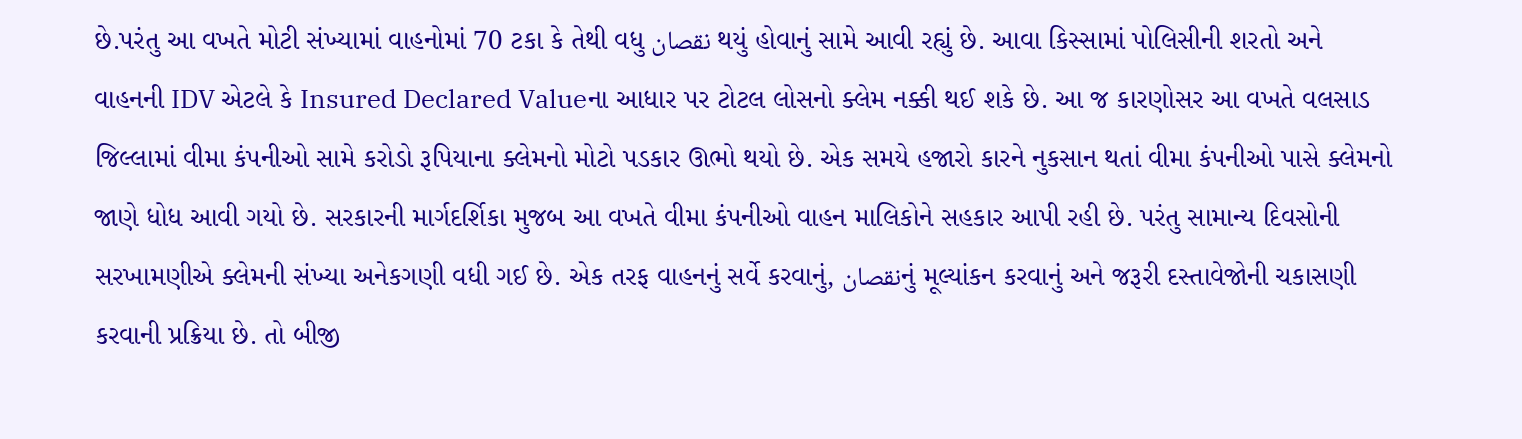છે.પરંતુ આ વખતે મોટી સંખ્યામાં વાહનોમાં 70 ટકા કે તેથી વધુ نقصان થયું હોવાનું સામે આવી રહ્યું છે. આવા કિસ્સામાં પોલિસીની શરતો અને વાહનની IDV એટલે કે Insured Declared Valueના આધાર પર ટોટલ લોસનો ક્લેમ નક્કી થઈ શકે છે. આ જ કારણોસર આ વખતે વલસાડ જિલ્લામાં વીમા કંપનીઓ સામે કરોડો રૂપિયાના ક્લેમનો મોટો પડકાર ઊભો થયો છે. એક સમયે હજારો કારને નુકસાન થતાં વીમા કંપનીઓ પાસે ક્લેમનો જાણે ધોધ આવી ગયો છે. સરકારની માર્ગદર્શિકા મુજબ આ વખતે વીમા કંપનીઓ વાહન માલિકોને સહકાર આપી રહી છે. પરંતુ સામાન્ય દિવસોની સરખામણીએ ક્લેમની સંખ્યા અનેકગણી વધી ગઈ છે. એક તરફ વાહનનું સર્વે કરવાનું, نقصانનું મૂલ્યાંકન કરવાનું અને જરૂરી દસ્તાવેજોની ચકાસણી કરવાની પ્રક્રિયા છે. તો બીજી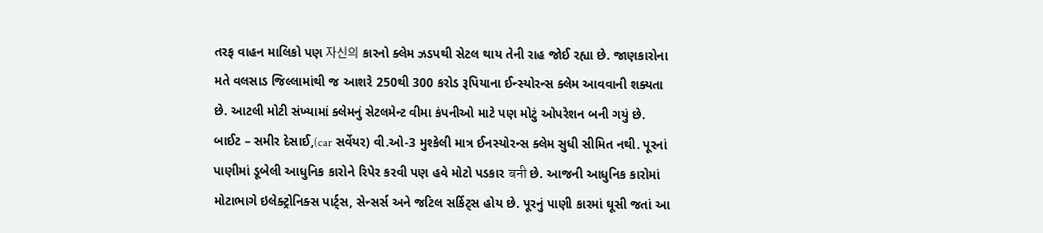તરફ વાહન માલિકો પણ 자신의 કારનો ક્લેમ ઝડપથી સેટલ થાય તેની રાહ જોઈ રહ્યા છે. જાણકારોના મતે વલસાડ જિલ્લામાંથી જ આશરે 250થી 300 કરોડ રૂપિયાના ઈન્સ્યોરન્સ ક્લેમ આવવાની શક્યતા છે. આટલી મોટી સંખ્યામાં ક્લેમનું સેટલમેન્ટ વીમા કંપનીઓ માટે પણ મોટું ઓપરેશન બની ગયું છે. બાઈટ – સમીર દેસાઈ,(car સર્વેયર) વી.ઓ-3 મુશ્કેલી માત્ર ઈનસ્યોરન્સ ક્લેમ સુધી સીમિત નથી. પૂરનાં પાણીમાં ડૂબેલી આધુનિક કારોને રિપેર કરવી પણ હવે મોટો પડકાર बनी છે. આજની આધુનિક કારોમાં મોટાભાગે ઇલેક્ટ્રોનિક્સ પાર્ટ્સ, સેન્સર્સ અને જટિલ સર્કિટ્સ હોય છે. પૂરનું પાણી કારમાં ઘૂસી જતાં આ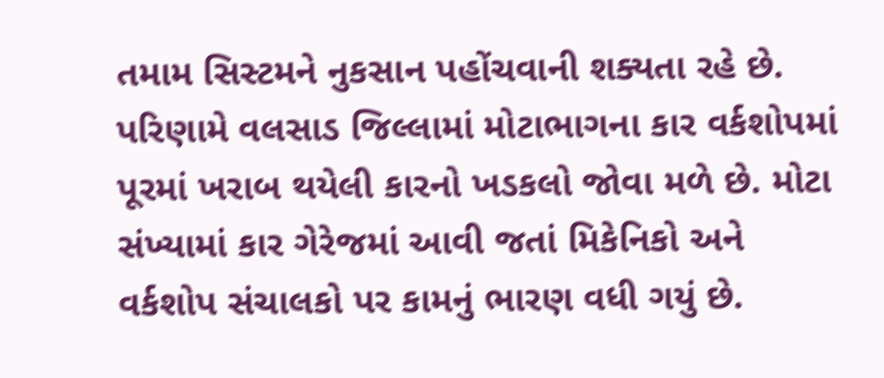તમામ સિસ્ટમને નુકસાન પહોંચવાની શક્યતા રહે છે. પરિણામે વલસાડ જિલ્લામાં મોટાભાગના કાર વર્કશોપમાં પૂરમાં ખરાબ થયેલી કારનો ખડકલો જોવા મળે છે. મોટા સંખ્યામાં કાર ગેરેજમાં આવી જતાં મિકેનિકો અને વર્કશોપ સંચાલકો પર કામનું ભારણ વધી ગયું છે.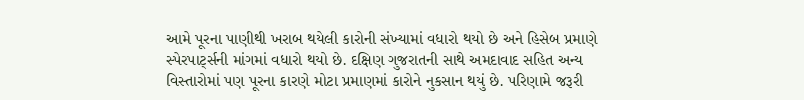આમે પૂરના પાણીથી ખરાબ થયેલી કારોની સંખ્યામાં વધારો થયો છે અને હિસેબ પ્રમાણે સ્પેરપાર્ટ્સની માંગમાં વધારો થયો છે. દક્ષિણ ગુજરાતની સાથે અમદાવાદ સહિત અન્ય વિસ્તારોમાં પણ પૂરના કારણે મોટા પ્રમાણમાં કારોને નુકસાન થયું છે. પરિણામે જરૂરી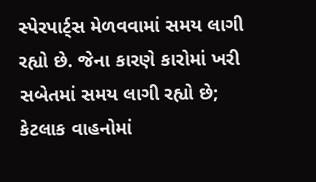સ્પેરપાર્ટ્સ મેળવવામાં સમય લાગી રહ્યો છે. જેના કારણે કારોમાં ખરી સબેતમાં સમય લાગી રહ્યો છે; કેટલાક વાહનોમાં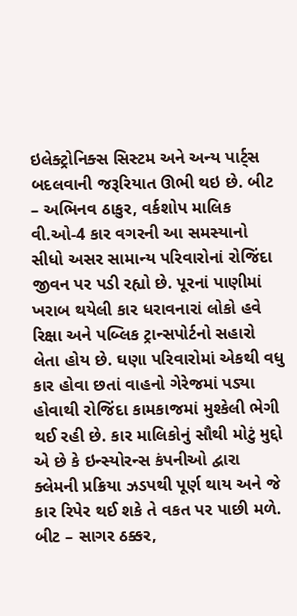ઇલેક્ટ્રોનિક્સ સિસ્ટમ અને અન્ય પાર્ટ્સ બદલવાની જરૂરિયાત ઊભી થઇ છે. બીટ – અભિનવ ઠાકુર, વર્કશોપ માલિક વી.ઓ-4 કાર વગરની આ સમસ્યાનો સીધો અસર સામાન્ય પરિવારોનાં રોજિંદા જીવન પર પડી રહ્યો છે. પૂરનાં પાણીમાં ખરાબ થયેલી કાર ધરાવનારાં લોકો હવે રિક્ષા અને પબ્લિક ટ્રાન્સપોર્ટનો સહારો લેતા હોય છે. ઘણા પરિવારોમાં એકથી વધુ કાર હોવા છતાં વાહનો ગેરેજમાં પડ્યા હોવાથી રોજિંદા કામકાજમાં મુશ્કેલી ભેગી થઈ રહી છે. કાર માલિકોનું સૌથી મોટું મુદ્દો એ છે કે ઇન્સ્યોરન્સ કંપનીઓ દ્વારા ક્લેમની પ્રક્રિયા ઝડપથી પૂર્ણ થાય અને જે કાર રિપેર થઈ શકે તે વકત પર પાછી મળે. બીટ – સાગર ઠક્કર,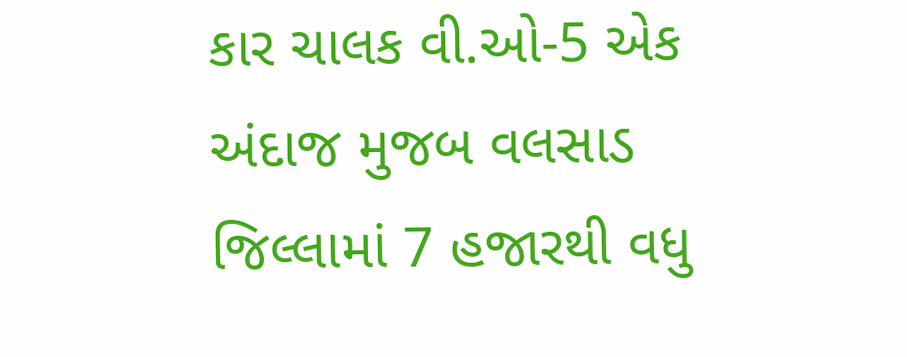કાર ચાલક વી.ઓ-5 એક અંદાજ મુજબ વલસાડ જિલ્લામાં 7 હજારથી વધુ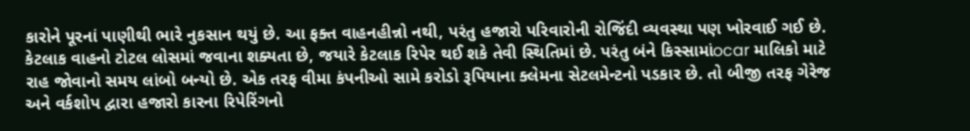કારોને પૂરનાં પાણીથી ભારે નુકસાન થયું છે. આ ફક્ત વાહનહીન્નો નથી, પરંતુ હજારો પરિવારોની રોજિંદી વ્યવસ્થા પણ ખોરવાઈ ગઈ છે. કેટલાક વાહનો ટોટલ લોસમાં જવાના શક્યતા છે, જયારે કેટલાક રિપેર થઈ શકે તેવી સ્થિતિમાં છે. પરંતુ બંને કિસ્સામાંocar માલિકો માટે રાહ જોવાનો સમય લાંબો બન્યો છે. એક તરફ વીમા કંપનીઓ સામે કરોડો રૂપિયાના ક્લેમના સેટલમેન્ટનો પડકાર છે. તો બીજી તરફ ગેરેજ અને વર્કશોપ દ્વારા હજારો કારના રિપેરિંગનો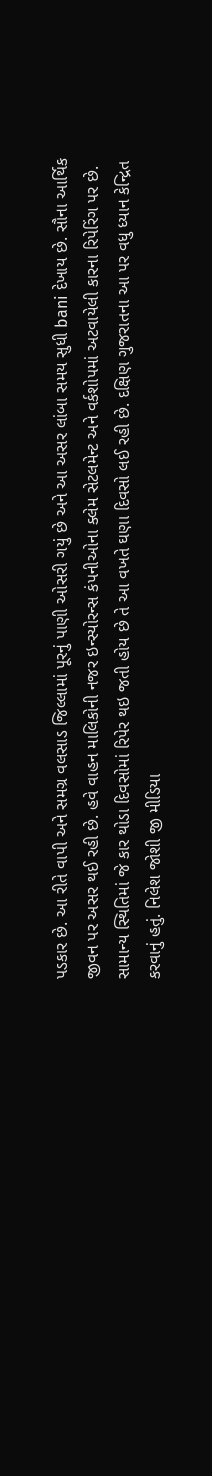પડકાર છે. આ રીતે વાપી અને સમગ્ર વલસાડ જિલ્લામાં પૂરનું પાણી ઓસરી ગયું છે અને આ અસર લાંબા સમય સુધી bani દેખાય છે. સૌના આર્થિક જીવન પર અસર થઈ રહી છે. હવે વાહન માલિકોની નજર ઇન્સ્યોરન્સ કંપનીઓના ક્લેમ સેટલમેન્ટ અને વર્કશોપમાં અટવાયેલી કારના રિપેરિંગ પર છે. સામાન્ય સ્થિતિમાં જે કાર થોડા દિવસોમાં રિપેર થઇ જતી હોય છે તે આ વખતે ઘણા દિવસો લઈ રહી છે. દક્ષિણ ગુજરાતના આ પર વધુ ધ્યાન કેન્દ્રિત કરવાનું હતું. નિલેશ જોશી જી મીડિયા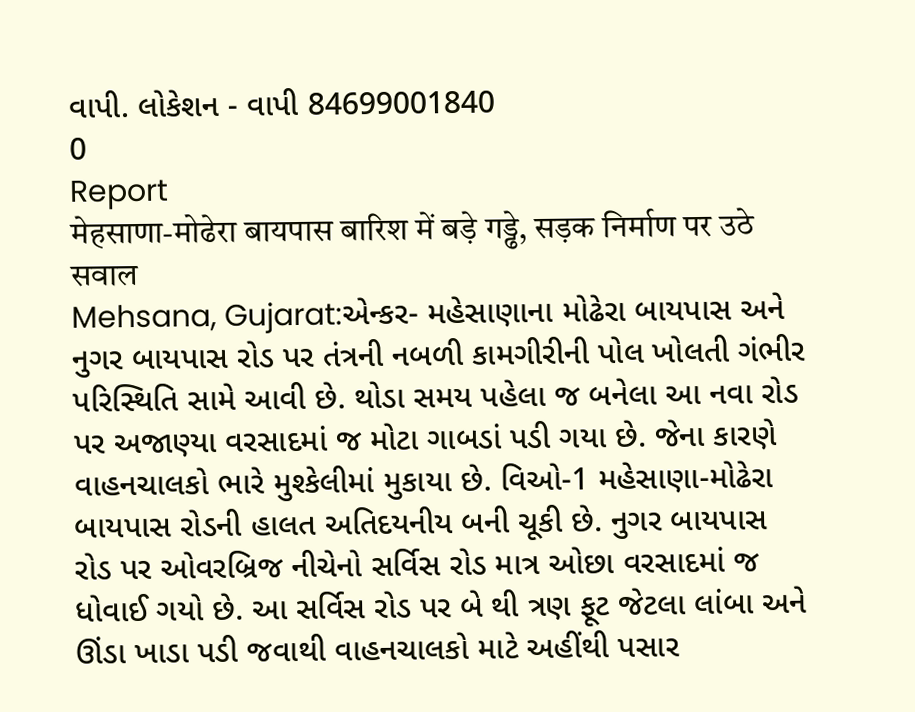વાપી. લોકેશન - વાપી 84699001840
0
Report
मेहसाणा-मोढेरा बायपास बारिश में बड़े गड्ढे, सड़क निर्माण पर उठे सवाल
Mehsana, Gujarat:એન્કર- મહેસાણાના મોઢેરા બાયપાસ અને નુગર બાયપાસ રોડ પર તંત્રની નબળી કામગીરીની પોલ ખોલતી ગંભીર પરિસ્થિતિ સામે આવી છે. થોડા સમય પહેલા જ બનેલા આ નવા રોડ પર અજાણ્યા વરસાદમાં જ મોટા ગાબડાં પડી ગયા છે. જેના કારણે વાહનચાલકો ભારે મુશ્કેલીમાં મુકાયા છે. વિઓ-1 મહેસાણા-મોઢેરા બાયપાસ રોડની હાલત અતિદયનીય બની ચૂકી છે. નુગર બાયપાસ રોડ પર ઓવરબ્રિજ નીચેનો સર્વિસ રોડ માત્ર ઓછા વરસાદમાં જ ધોવાઈ ગયો છે. આ સર્વિસ રોડ પર બે થી ત્રણ ફૂટ જેટલા લાંબા અને ઊંડા ખાડા પડી જવાથી વાહનચાલકો માટે અહીંથી પસાર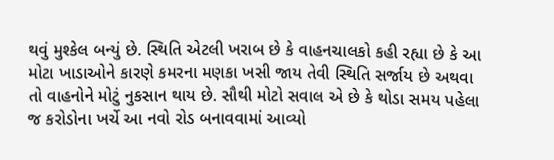થવું મુશ્કેલ બન્યું છે. સ્થિતિ એટલી ખરાબ છે કે વાહનચાલકો કહી રહ્યા છે કે આ મોટા ખાડાઓને કારણે કમરના મણકા ખસી જાય તેવી સ્થિતિ સર્જાય છે અથવા તો વાહનોને મોટું નુકસાન થાય છે. સૌથી મોટો સવાલ એ છે કે થોડા સમય પહેલા જ કરોડોના ખર્ચે આ નવો રોડ બનાવવામાં આવ્યો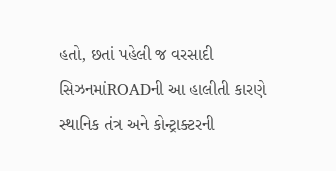હતો, છતાં પહેલી જ વરસાદી સિઝનમાંROADની આ હાલીતી કારણે સ્થાનિક તંત્ર અને કોન્ટ્રાક્ટરની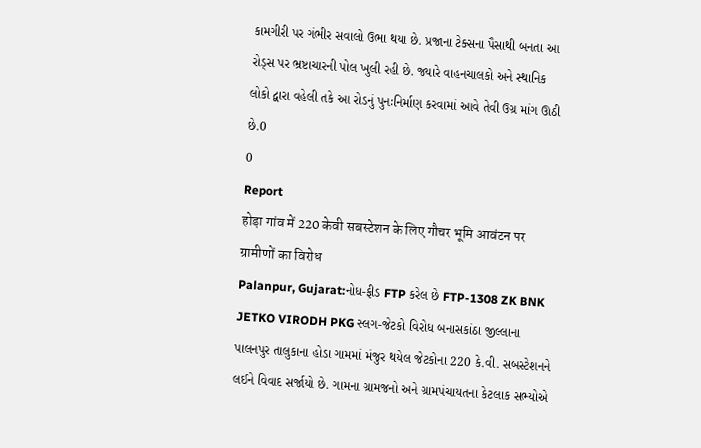કામગીરી પર ગંભીર સવાલો ઉભા થયા છે. પ્રજાના ટેક્સના પૈસાથી બનતા આ રોડ્સ પર ભ્રષ્ટાચારની પોલ ખુલી રહી છે. જ્યારે વાહનચાલકો અને સ્થાનિક લોકો દ્વારા વહેલી તકે આ રોડનું પુનઃનિર્માણ કરવામાં આવે તેવી ઉગ્ર માંગ ઊઠી છે.0
0
Report
होड़ा गांव में 220 केवी सबस्टेशन के लिए गौचर भूमि आवंटन पर ग्रामीणों का विरोध
Palanpur, Gujarat:નોધ-ફીડ FTP કરેલ છે FTP-1308 ZK BNK JETKO VIRODH PKG સ્લગ-જેટકો વિરોધ બનાસકાંઠા જીલ્લાના પાલનપુર તાલુકાના હોડા ગામમાં મંજુર થયેલ જેટકોના 220 કે.વી. સબસ્ટેશનને લઈને વિવાદ સર્જાયો છે. ગામના ગ્રામજનો અને ગ્રામપંચાયતના કેટલાક સભ્યોએ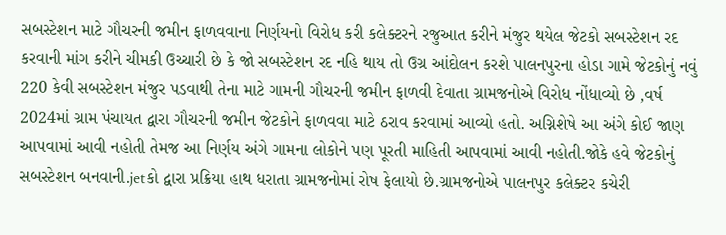સબસ્ટેશન માટે ગૌચરની જમીન ફાળવવાના નિર્ણયનો વિરોધ કરી કલેક્ટરને રજુઆત કરીને મંજુર થયેલ જેટકો સબસ્ટેશન રદ કરવાની માંગ કરીને ચીમકી ઉચ્ચારી છે કે જો સબસ્ટેશન રદ નહિ થાય તો ઉગ્ર આંદોલન કરશે પાલનપુરના હોડા ગામે જેટકોનું નવું 220 કેવી સબસ્ટેશન મંજુર પડવાથી તેના માટે ગામની ગૌચરની જમીન ફાળવી દેવાતા ગ્રામજનોએ વિરોધ નોંધાવ્યો છે ,વર્ષ 2024માં ગ્રામ પંચાયત દ્વારા ગૌચરની જમીન જેટકોને ફાળવવા માટે ઠરાવ કરવામાં આવ્યો હતો. અગ્નિશેષે આ અંગે કોઈ જાણ આપવામાં આવી નહોતી તેમજ આ નિર્ણય અંગે ગામના લોકોને પણ પૂરતી માહિતી આપવામાં આવી નહોતી.જોકે હવે જેટકોનું સબસ્ટેશન બનવાની.jetકો દ્વારા પ્રક્રિયા હાથ ધરાતા ગ્રામજનોમાં રોષ ફેલાયો છે.ગ્રામજનોએ પાલનપુર કલેક્ટર કચેરી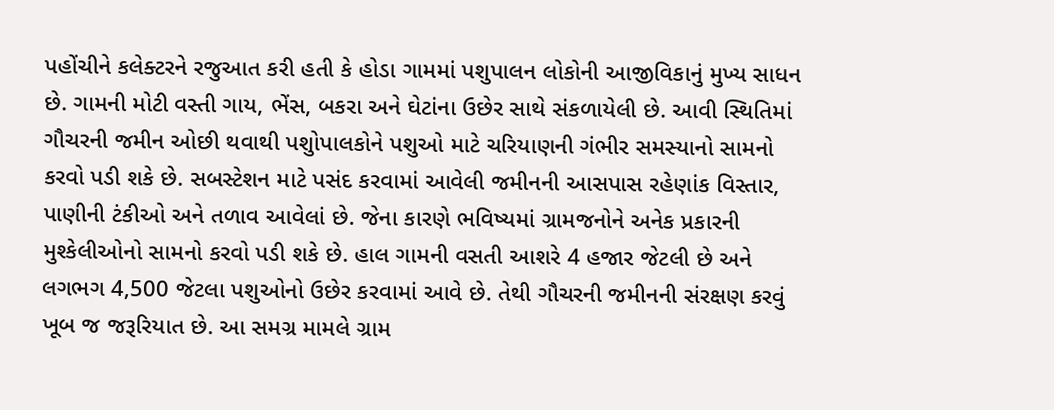પહોંચીને કલેક્ટરને રજુઆત કરી હતી કે હોડા ગામમાં પશુપાલન લોકોની આજીવિકાનું મુખ્ય સાધન છે. ગામની મોટી વસ્તી ગાય, ભેંસ, બકરા અને ઘેટાંના ઉછેર સાથે સંકળાયેલી છે. આવી સ્થિતિમાં ગૌચરની જમીન ઓછી થવાથી પશુોપાલકોને પશુઓ માટે ચરિયાણની ગંભીર સમસ્યાનો સામનો કરવો પડી શકે છે. સબસ્ટેશન માટે પસંદ કરવામાં આવેલી જમીનની આસપાસ રહેણાંક વિસ્તાર, પાણીની ટંકીઓ અને તળાવ આવેલાં છે. જેના કારણે ભવિષ્યમાં ગ્રામજનોને અનેક પ્રકારની મુશ્કેલીઓનો સામનો કરવો પડી શકે છે. હાલ ગામની વસતી આશરે 4 હજાર જેટલી છે અને લગભગ 4,500 જેટલા પશુઓનો ઉછેર કરવામાં આવે છે. તેથી ગૌચરની જમીનની સંરક્ષણ કરવું ખૂબ જ જરૂરિયાત છે. આ સમગ્ર મામલે ગ્રામ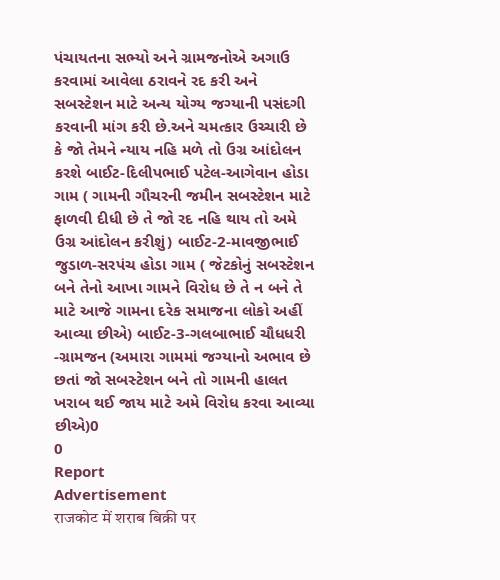પંચાયતના સભ્યો અને ગ્રામજનોએ અગાઉ કરવામાં આવેલા ઠરાવને રદ કરી અને સબસ્ટેશન માટે અન્ય યોગ્ય જગ્યાની પસંદગી કરવાની માંગ કરી છે.અને ચમત્કાર ઉચ્ચારી છે કે જો તેમને ન્યાય નહિ મળે તો ઉગ્ર આંદોલન કરશે બાઈટ-દિલીપભાઈ પટેલ-આગેવાન હોડા ગામ ( ગામની ગૌચરની જમીન સબસ્ટેશન માટે ફાળવી દીધી છે તે જો રદ નહિ થાય તો અમે ઉગ્ર આંદોલન કરીશું) બાઈટ-2-માવજીભાઈ જુડાળ-સરપંચ હોડા ગામ ( જેટકોનું સબસ્ટેશન બને તેનો આખા ગામને વિરોધ છે તે ન બને તે માટે આજે ગામના દરેક સમાજના લોકો અહીં આવ્યા છીએ) બાઈટ-3-ગલબાભાઈ ચૌધધરી -ગ્રામજન (અમારા ગામમાં જગ્યાનો અભાવ છે છતાં જો સબસ્ટેશન બને તો ગામની હાલત ખરાબ થઈ જાય માટે અમે વિરોધ કરવા આવ્યા છીએ)0
0
Report
Advertisement
राजकोट में शराब बिक्री पर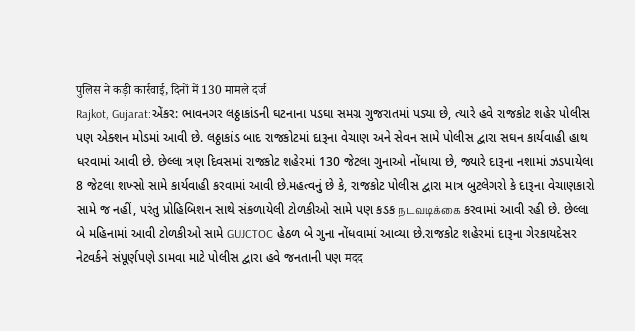पुलिस ने कड़ी कार्रवाई, दिनों में 130 मामले दर्ज
Rajkot, Gujarat:એંકર: ભાવનગર લઠ્ઠાકાંડની ઘટનાના પડઘા સમગ્ર ગુજરાતમાં પડ્યા છે, ત્યારે હવે રાજકોટ શહેર પોલીસ પણ એક્શન મોડમાં આવી છે. લઠ્ઠાકાંડ બાદ રાજકોટમાં દારૂના વેચાણ અને સેવન સામે પોલીસ દ્વારા સઘન કાર્યવાહી હાથ ધરવામાં આવી છે. છેલ્લા ત્રણ દિવસમાં રાજકોટ શહેરમાં 130 જેટલા ગુનાઓ નોંધાયા છે, જ્યારે દારૂના નશામાં ઝડપાયેલા 8 જેટલા શખ્સો સામે કાર્યવાહી કરવામાં આવી છે.મહત્વનું છે કે, રાજકોટ પોલીસ દ્વારા માત્ર બુટલેગરો કે દારૂના વેચાણકારો સામે જ નહીં, પરંતુ પ્રોહિબિશન સાથે સંકળાયેલી ટોળકીઓ સામે પણ કડક நடவடிக்கை કરવામાં આવી રહી છે. છેલ્લા બે મહિનામાં આવી ટોળકીઓ સામે GUJCTOC હેઠળ બે ગુના નોંધવામાં આવ્યા છે.રાજકોટ શહેરમાં દારૂના ગેરકાયદેસર નેટવર્કને સંપૂર્ણપણે ડામવા માટે પોલીસ દ્વારા હવે જનતાની પણ मदद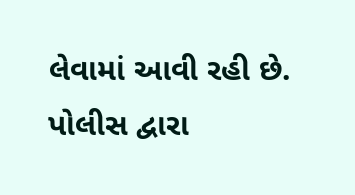લેવામાં આવી રહી છે. પોલીસ દ્વારા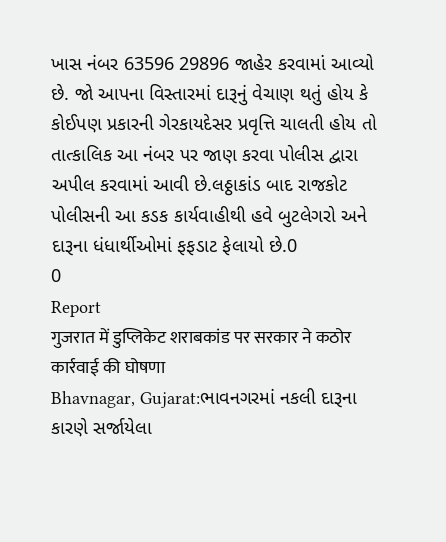ખાસ નંબર 63596 29896 જાહેર કરવામાં આવ્યો છે. જો આપના વિસ્તારમાં દારૂનું વેચાણ થતું હોય કે કોઈપણ પ્રકારની ગેરકાયદેસર પ્રવૃત્તિ ચાલતી હોય તો તાત્કાલિક આ નંબર પર જાણ કરવા પોલીસ દ્વારા અપીલ કરવામાં આવી છે.લઠ્ઠાકાંડ બાદ રાજકોટ પોલીસની આ કડક કાર્યવાહીથી હવે બુટલેગરો અને દારૂના ધંધાર્થીઓમાં ફફડાટ ફેલાયો છે.0
0
Report
गुजरात में डुप्लिकेट शराबकांड पर सरकार ने कठोर कार्रवाई की घोषणा
Bhavnagar, Gujarat:ભાવનગરમાં નકલી દારૂના કારણે સર્જાયેલા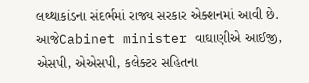લથ્થાકાંડના સંદર્ભમાં રાજ્ય સરકાર એક્શનમાં આવી છે. આજેCabinet minister વાઘાણીએ આઈજી, એસપી, એએસપી, કલેક્ટર સહિતના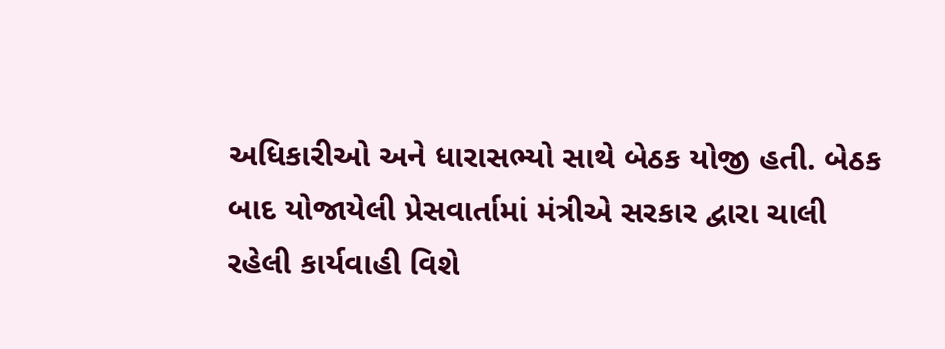અધિકારીઓ અને ધારાસભ્યો સાથે બેઠક યોજી હતી. બેઠક બાદ યોજાયેલી પ્રેસવાર્તામાં મંત્રીએ સરકાર દ્વારા ચાલી રહેલી કાર્યવાહી વિશે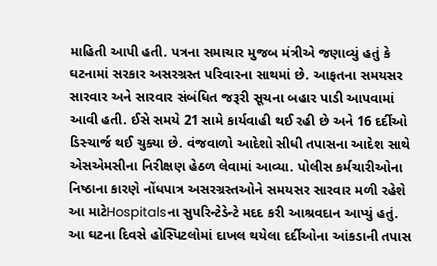માહિતી આપી હતી. પત્રના સમાચાર મુજબ મંત્રીએ જણાવ્યું હતું કે ઘટનામાં સરકાર અસરગ્રસ્ત પરિવારના સાથમાં છે. આફતના સમયસર સારવાર અને સારવાર સંબંધિત જરૂરી સૂચના બહાર પાડી આપવામાં આવી હતી. ઈસે સમયે 21 સામે કાર્યવાહી થઈ રહી છે અને 16 દર્દીઓ ડિસ્ચાર્જ થઈ ચુક્યા છે. વંજવાળો આદેશો સીધી તપાસના આદેશ સાથે એસએમસીના નિરીક્ષણ હેઠળ લેવામાં આવ્યા. પોલીસ કર્મચારીઓના નિષ્ઠાના કારણે નોંધપાત્ર અસરગ્રસ્તઓને સમયસર સારવાર મળી રહેશે આ માટેHospitalsના સુપરિન્ટેડેન્ટે મદદ કરી આશ્રવદાન આપ્યું હતું. આ ઘટના દિવસે હોસ્પિટલોમાં દાખલ થયેલા દર્દીઓના આંકડાની તપાસ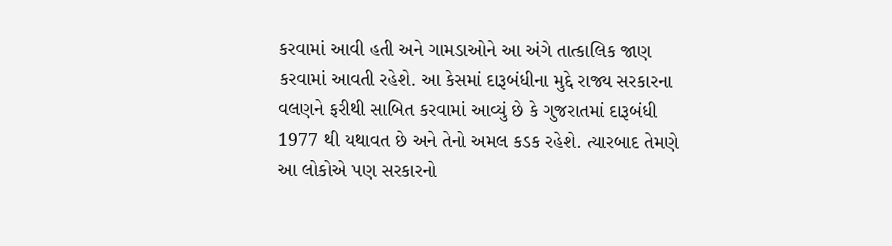કરવામાં આવી હતી અને ગામડાઓને આ અંગે તાત્કાલિક જાણ કરવામાં આવતી રહેશે. આ કેસમાં દારૂબંધીના મુદ્દે રાજ્ય સરકારના વલણને ફરીથી સાબિત કરવામાં આવ્યું છે કે ગુજરાતમાં દારૂબંધી 1977 થી યથાવત છે અને તેનો અમલ કડક રહેશે. ત્યારબાદ તેમણે આ લોકોએ પણ સરકારનો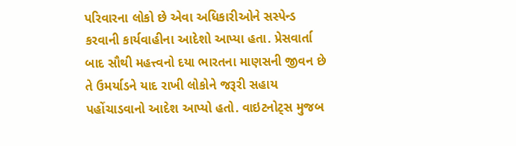પરિવારના લોકો છે એવા અધિકારીઓને સસ્પેન્ડ કરવાની કાર્યવાહીના આદેશો આપ્યા હતા. પ્રેસવાર્તા બાદ સૌથી મહત્ત્વનો દયા ભારતના માણસની જીવન છે તે ઉમર્યાડને યાદ રાખી લોકોને જરૂરી સહાય પહોંચાડવાનો આદેશ આપ્યો હતો. વાઇટનોટ્સ મુજબ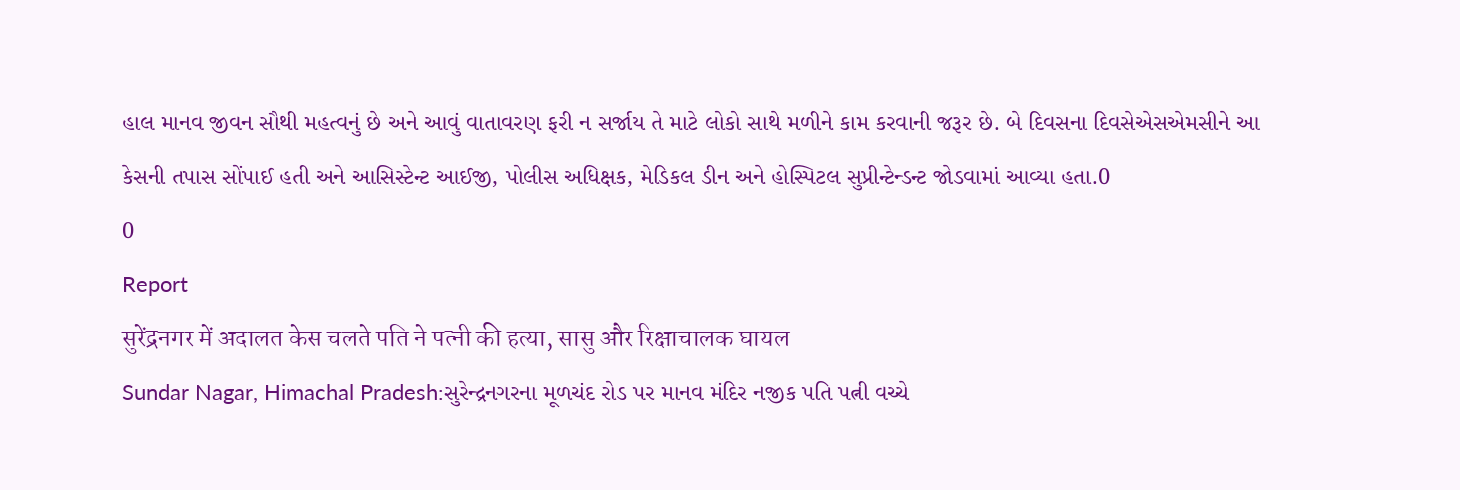હાલ માનવ જીવન સૌથી મહત્વનું છે અને આવું વાતાવરણ ફરી ન સર્જાય તે માટે લોકો સાથે મળીને કામ કરવાની જરૂર છે. બે દિવસના દિવસેએસએમસીને આ કેસની તપાસ સોંપાઈ હતી અને આસિસ્ટેન્ટ આઈજી, પોલીસ અધિક્ષક, મેડિકલ ડીન અને હોસ્પિટલ સુપ્રીન્ટેન્ડન્ટ જોડવામાં આવ્યા હતા.0
0
Report
सुरेंद्रनगर में अदालत केस चलते पति ने पत्नी की हत्या, सासु और रिक्षाचालक घायल
Sundar Nagar, Himachal Pradesh:સુરેન્દ્રનગરના મૂળચંદ રોડ પર માનવ મંદિર નજીક પતિ પત્ની વચ્ચે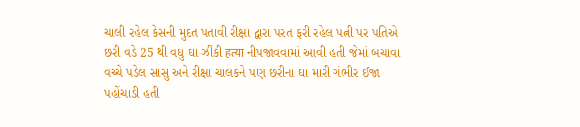ચાલી રહેલ કેસની મુદત પતાવી રીક્ષા દ્વારા પરત ફરી રહેલ પત્ની પર પતિએ છરી વડે 25 થી વધુ ઘા ઝીંકી हत्या નીપજાવવામાં આવી હતી જેમાં બચાવા વચ્ચે પડેલ સાસુ અને રીક્ષા ચાલકને પણ છરીના ઘા મારી ગંભીર ઈજા પહોંચાડી હતી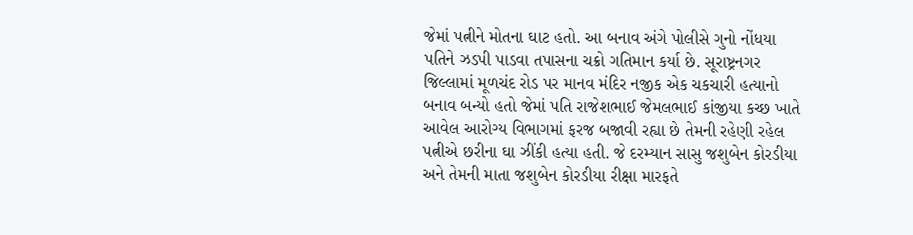જેમાં પત્નીને મોતના ઘાટ હતો. આ બનાવ અંગે પોલીસે ગુનો નોંધયા પતિને ઝડપી પાડવા તપાસના ચક્રો ગતિમાન કર્યા છે. સૂરાષ્ટ્રનગર જિલ્લામાં મૂળચંદ રોડ પર માનવ મંદિર નજીક એક ચકચારી હત્યાનો બનાવ બન્યો હતો જેમાં પતિ રાજેશભાઈ જેમલભાઈ કાંજીયા કચ્છ ખાતે આવેલ આરોગ્ય વિભાગમાં ફરજ બજાવી રહ્યા છે તેમની રહેણી રહેલ પત્નીએ છરીના ઘા ઝીંકી હત્યા હતી. જે દરમ્યાન સાસુ જશુબેન કોરડીયા અને તેમની માતા જશુબેન કોરડીયા રીક્ષા મારફતે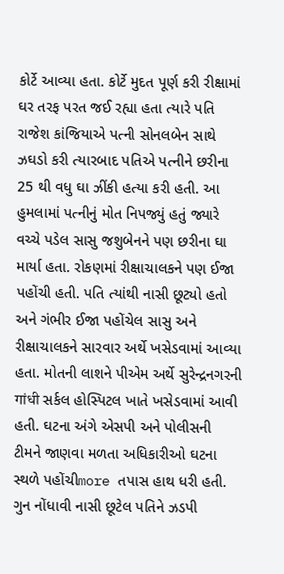કોર્ટે આવ્યા હતા. કોર્ટે મુદત પૂર્ણ કરી રીક્ષામાં ઘર તરફ પરત જઈ રહ્યા હતા ત્યારે પતિ રાજેશ કાંજિયાએ પત્ની સોનલબેન સાથે ઝઘડો કરી ત્યારબાદ પતિએ પત્નીને છરીના 25 થી વધુ ઘા ઝીંકી હત્યા કરી હતી. આ હુમલામાં પત્નીનું મોત નિપજ્યું હતું જ્યારે વચ્ચે પડેલ સાસુ જશુબેનને પણ છરીના ઘા માર્યા હતા. રોકણમાં રીક્ષાચાલકને પણ ઈજા પહોંચી હતી. પતિ ત્યાંથી નાસી છૂટ્યો હતો અને ગંભીર ઈજા પહોંચેલ સાસુ અને રીક્ષાચાલકને સારવાર અર્થે ખસેડવામાં આવ્યા હતા. મોતની લાશને પીએમ અર્થે સુરેન્દ્રનગરની गांधी સર્કલ હોસ્પિટલ ખાતે ખસેડવામાં આવી હતી. ઘટના અંગે એસપી અને પોલીસની ટીમને જાણવા મળતા અધિકારીઓ ઘટના સ્થળે પહોંચીmore તપાસ હાથ ધરી હતી. ગુન નોંધાવી નાસી છૂટેલ પતિને ઝડપી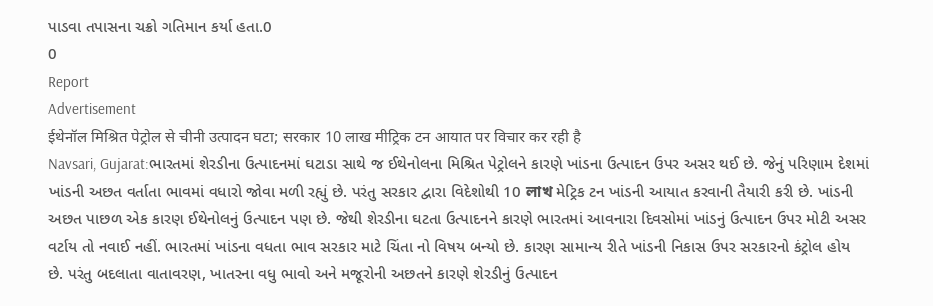પાડવા તપાસના ચક્રો ગતિમાન કર્યા હતા.0
0
Report
Advertisement
ईथेनॉल मिश्रित पेट्रोल से चीनी उत्पादन घटा; सरकार 10 लाख मीट्रिक टन आयात पर विचार कर रही है
Navsari, Gujarat:ભારતમાં શેરડીના ઉત્પાદનમાં ઘટાડા સાથે જ ઈથેનોલના મિશ્રિત પેટ્રોલને કારણે ખાંડના ઉત્પાદન ઉપર અસર થઈ છે. જેનું પરિણામ દેશમાં ખાંડની અછત વર્તાતા ભાવમાં વધારો જોવા મળી રહ્યું છે. પરંતુ સરકાર દ્વારા વિદેશોથી 10 লাখ મેટ્રિક ટન ખાંડની આયાત કરવાની તૈયારી કરી છે. ખાંડની અછત પાછળ એક કારણ ઈથેનોલનું ઉત્પાદન પણ છે. જેથી શેરડીના ઘટતા ઉત્પાદનને કારણે ભારતમાં આવનારા દિવસોમાં ખાંડનું ઉત્પાદન ઉપર મોટી અસર વર્ટાય તો નવાઈ નહીં. ભારતમાં ખાંડના વધતા ભાવ સરકાર માટે ચિંતા નો વિષય બન્યો છે. કારણ સામાન્ય રીતે ખાંડની નિકાસ ઉપર સરકારનો કંટ્રોલ હોય છે. પરંતુ બદલાતા વાતાવરણ, ખાતરના વધુ ભાવો અને મજૂરોની અછતને કારણે શેરડીનું ઉત્પાદન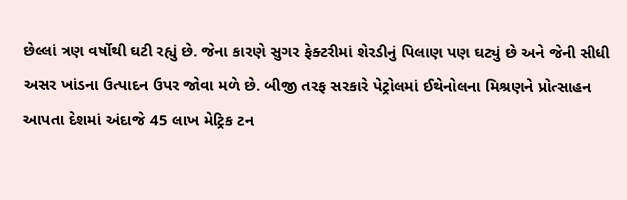છેલ્લાં ત્રણ વર્ષોથી ઘટી રહ્યું છે. જેના કારણે સુગર ફેક્ટરીમાં શેરડીનું પિલાણ પણ ઘટ્યું છે અને જેની સીધી અસર ખાંડના ઉત્પાદન ઉપર જોવા મળે છે. બીજી તરફ સરકારે પેટ્રોલમાં ઈથેનોલના મિશ્રણને પ્રોત્સાહન આપતા દેશમાં અંદાજે 45 લાખ મેટ્રિક ટન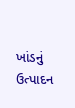ખાંડનું ઉત્પાદન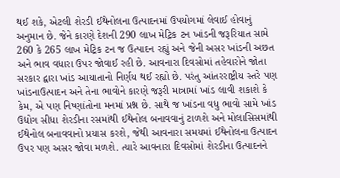થઈ શકે, એટલી શેરડી ઈથેનોલના ઉત્પાદનમાં ઉપયોગમાં લેવાઈ હોવાનું અનુમાન છે. જેને કારણે દેશની 290 લાખ મેટ્રિક ટન ખાંડની જરૂરિયાત સામે 260 કે 265 લાખ મેટ્રિક ટન જ ઉત્પાદન રહ્યું અને જેની અસર ખાંડની અછત અને ભાવ વધારા ઉપર જોવાઈ રહી છે. આવનારા દિવસોમાં તહેવારોને જોતા સરકાર દ્વારા ખાંડ આયાતાનો નિર્ણય થઈ રહ્યો છે. પરંતુ આંતરરાષ્ટ્રીય સ્તરે પણ ખાંડનાઉત્પાદન અને તેના ભાવોને કારણે જરૂરી માત્રામાં ખાંડ લાવી શકાશે કે કેમ, એ પણ નિષ્ણાંતોના મનમાં પ્રશ્ન છે. સાથે જ ખાંડના વધુ ભાવો સામે ખાંડ ઉદ્યોગ સીધા શેરડીના રસમાંથી ઈથેનોલ બનાવવાનું ટાળશે અને મોલાસિસમાંથી ઈથેનોલ બનાવવાનો પ્રયાસ કરશે, જેથી આવનારા સમયમાં ઈથેનોલના ઉત્પાદન ઉપર પણ અસર જોવા મળશે. ત્યારે આવનારા દિવસોમાં શેરડીના ઉત્પાદનને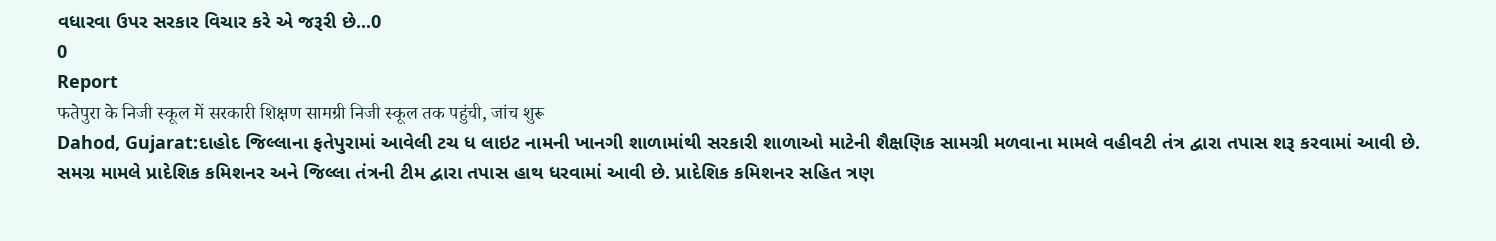વધારવા ઉપર સરકાર વિચાર કરે એ જરૂરી છે...0
0
Report
फतेपुरा के निजी स्कूल में सरकारी शिक्षण सामग्री निजी स्कूल तक पहुंची, जांच शुरू
Dahod, Gujarat:દાહોદ જિલ્લાના ફતેપુરામાં આવેલી ટચ ધ લાઇટ નામની ખાનગી શાળામાંથી સરકારી શાળાઓ માટેની શૈક્ષણિક સામગ્રી મળવાના મામલે વહીવટી તંત્ર દ્વારા તપાસ શરૂ કરવામાં આવી છે. સમગ્ર મામલે પ્રાદેશિક કમિશનર અને જિલ્લા તંત્રની ટીમ દ્વારા તપાસ હાથ ધરવામાં આવી છે. પ્રાદેશિક કમિશનર સહિત ત્રણ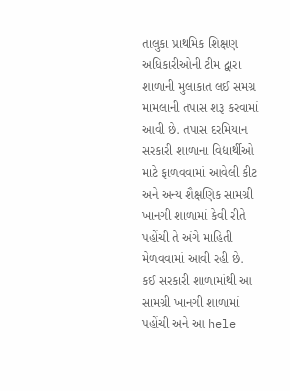તાલુકા પ્રાથમિક શિક્ષણ અધિકારીઓની ટીમ દ્વારા શાળાની મુલાકાત લઈ સમગ્ર મામલાની તપાસ શરૂ કરવામાં આવી છે. તપાસ દરમિયાન સરકારી શાળાના વિદ્યાર્થીઓ માટે ફાળવવામાં આવેલી કીટ અને અન્ય શૈક્ષણિક સામગ્રી ખાનગી શાળામાં કેવી રીતે પહોંચી તે અંગે માહિતી મેળવવામાં આવી રહી છે. કઈ સરકારી શાળામાંથી આ સામગ્રી ખાનગી શાળામાં પહોંચી અને આ hele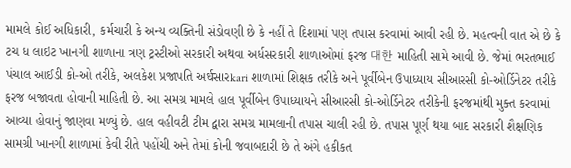મામલે કોઈ અધિકારી, કર્મચારી કે અન્ય વ્યક્તિની સંડોવણી છે કે નહીં તે દિશામાં પણ તપાસ કરવામાં આવી રહી છે. મહત્વની વાત એ છે કે ટચ ધ લાઇટ ખાનગી શાળાના ત્રણ ટ્રસ્ટીઓ સરકારી અથવા અર્ધસરકારી શાળાઓમાં ફરજ 대한 માહિતી સામે આવી છે. જેમાં ભરતભાઈ પંચાલ આઈડી કો-ઓ તરીકે, અલકેશ પ્રજાપતિ અर्धસારkari શાળામાં શિક્ષક તરીકે અને પૂર્વીબેન ઉપાધ્યાય સીઆરસી કો-ઓર્ડિનેટર તરીકે ફરજ બજાવતા હોવાની માહિતી છે. આ સમગ્ર મામલે હાલ પૂર્વીબેન ઉપાધ્યાયને સીઆરસી કો-ઓર્ડિનેટર તરીકેની ફરજમાંથી મુક્ત કરવામાં આવ્યા હોવાનું જાણવા મળ્યું છે. હાલ વહીવટી ટીમ દ્વારા સમગ્ર મામલાની તપાસ ચાલી રહી છે. તપાસ પૂર્ણ થયા બાદ સરકારી શૈક્ષણિક સામગ્રી ખાનગી શાળામાં કેવી રીતે પહોંચી અને તેમાં કોની જવાબદારી છે તે અંગે હકીકત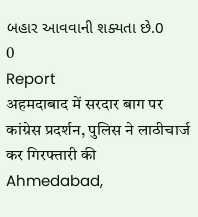બહાર આવવાની શક્યતા છે.0
0
Report
अहमदाबाद में सरदार बाग पर कांग्रेस प्रदर्शन, पुलिस ने लाठीचार्ज कर गिरफ्तारी की
Ahmedabad,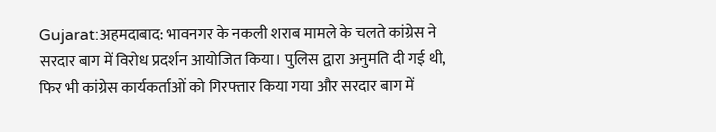Gujarat:अहमदाबाद: भावनगर के नकली शराब मामले के चलते कांग्रेस ने सरदार बाग में विरोध प्रदर्शन आयोजित किया। पुलिस द्वारा अनुमति दी गई थी, फिर भी कांग्रेस कार्यकर्ताओं को गिरफ्तार किया गया और सरदार बाग में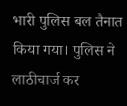भारी पुलिस बल तैनात किया गया। पुलिस ने लाठीचार्ज कर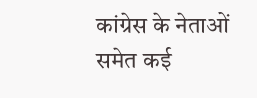कांग्रेस के नेताओं समेत कई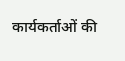कार्यकर्ताओं की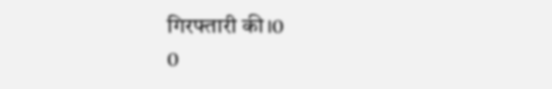गिरफ्तारी की।0
0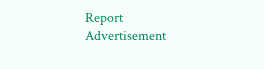Report
Advertisement